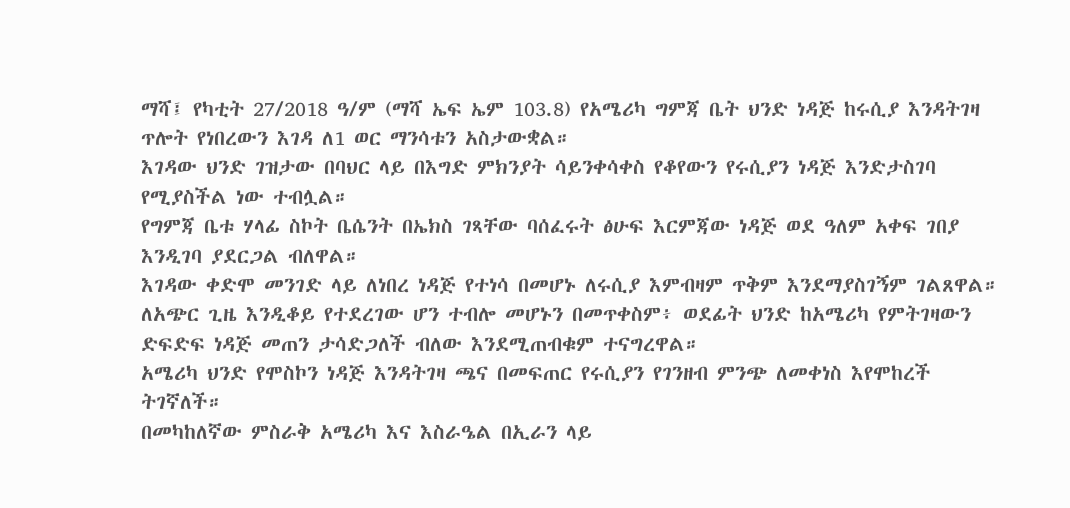ማሻ፤ የካቲት 27/2018 ዓ/ም (ማሻ ኤፍ ኤም 103.8) የአሜሪካ ግምጃ ቤት ህንድ ነዳጅ ከሩሲያ እንዳትገዛ ጥሎት የነበረውን እገዳ ለ1 ወር ማንሳቱን አስታውቋል።
እገዳው ህንድ ገዝታው በባህር ላይ በእግድ ምክንያት ሳይንቀሳቀስ የቆየውን የሩሲያን ነዳጅ እንድታስገባ የሚያስችል ነው ተብሏል።
የግምጃ ቤቱ ሃላፊ ስኮት ቤሴንት በኤክስ ገጻቸው ባሰፈሩት ፅሁፍ እርምጃው ነዳጅ ወደ ዓለም አቀፍ ገበያ እንዲገባ ያደርጋል ብለዋል።
እገዳው ቀድሞ መንገድ ላይ ለነበረ ነዳጅ የተነሳ በመሆኑ ለሩሲያ እምብዛም ጥቅም እንደማያስገኝም ገልጸዋል።
ለአጭር ጊዜ እንዲቆይ የተደረገው ሆን ተብሎ መሆኑን በመጥቀስም፥ ወደፊት ህንድ ከአሜሪካ የምትገዛውን ድፍድፍ ነዳጅ መጠን ታሳድጋለች ብለው እንደሚጠብቁም ተናግረዋል።
አሜሪካ ህንድ የሞስኮን ነዳጅ እንዳትገዛ ጫና በመፍጠር የሩሲያን የገንዘብ ምንጭ ለመቀነስ እየሞከረች ትገኛለች።
በመካከለኛው ምስራቅ አሜሪካ እና እስራዔል በኢራን ላይ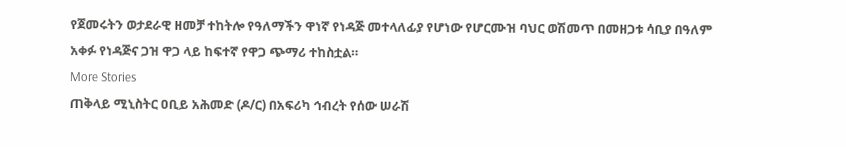የጀመሩትን ወታደራዊ ዘመቻ ተከትሎ የዓለማችን ዋነኛ የነዳጅ መተላለፊያ የሆነው የሆርሙዝ ባህር ወሽመጥ በመዘጋቱ ሳቢያ በዓለም አቀፉ የነዳጅና ጋዝ ዋጋ ላይ ከፍተኛ የዋጋ ጭማሪ ተከስቷል።
More Stories
ጠቅላይ ሚኒስትር ዐቢይ አሕመድ (ዶ/ር) በአፍሪካ ኅብረት የሰው ሠራሽ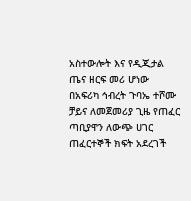አስተውሎት እና የዲጂታል ጤና ዘርፍ መሪ ሆነው በአፍሪካ ኅብረት ጉባኤ ተሾሙ
ቻይና ለመጀመሪያ ጊዜ የጠፈር ጣቢያዋን ለውጭ ሀገር ጠፈርተኞች ክፍት አደረገች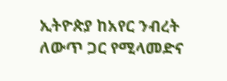ኢትዮጵያ ከአየር ንብረት ለውጥ ጋር የሚላመድና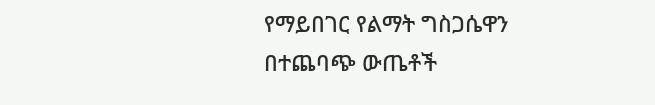የማይበገር የልማት ግስጋሴዋን በተጨባጭ ውጤቶች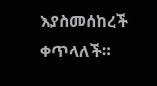እያስመሰከረች ቀጥላለች።